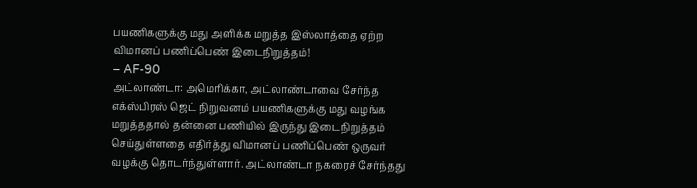பயணிகளுக்கு மது அளிக்க மறுத்த இஸ்லாத்தை ஏற்ற விமானப் பணிப்பெண் இடைநிறுத்தம்!
– AF-90
அட்லாண்டா: அமெரிக்கா, அட்லாண்டாவை சேர்ந்த எக்ஸ்பிரஸ் ஜெட் நிறுவனம் பயணிகளுக்கு மது வழங்க மறுத்ததால் தன்னை பணியில் இருந்து இடைநிறுத்தம் செய்துள்ளதை எதிர்த்து விமானப் பணிப்பெண் ஒருவர் வழக்கு தொடர்ந்துள்ளார். அட்லாண்டா நகரைச் சேர்ந்தது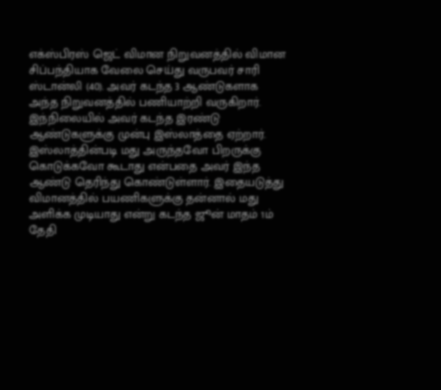எக்ஸ்பிரஸ் ஜெட் விமான நிறுவனத்தில் விமான சிப்பந்தியாக வேலை செய்து வருபவர் சாரி ஸ்டான்லி (40). அவர் கடந்த 3 ஆண்டுகளாக அந்த நிறுவனத்தில் பணியாற்றி வருகிறார். இந்நிலையில் அவர் கடந்த இரண்டு ஆண்டுகளுக்கு முன்பு இஸ்லாத்தை ஏற்றார்.
இஸ்லாத்தின்படி மது அருந்தவோ பிறருக்கு கொடுக்கவோ கூடாது என்பதை அவர் இந்த ஆண்டு தெரிந்து கொண்டுள்ளார். இதையடுத்து விமானத்தில் பயணிகளுக்கு தன்னால் மது அளிக்க முடியாது என்று கடந்த ஜூன் மாதம் 1ம் தேதி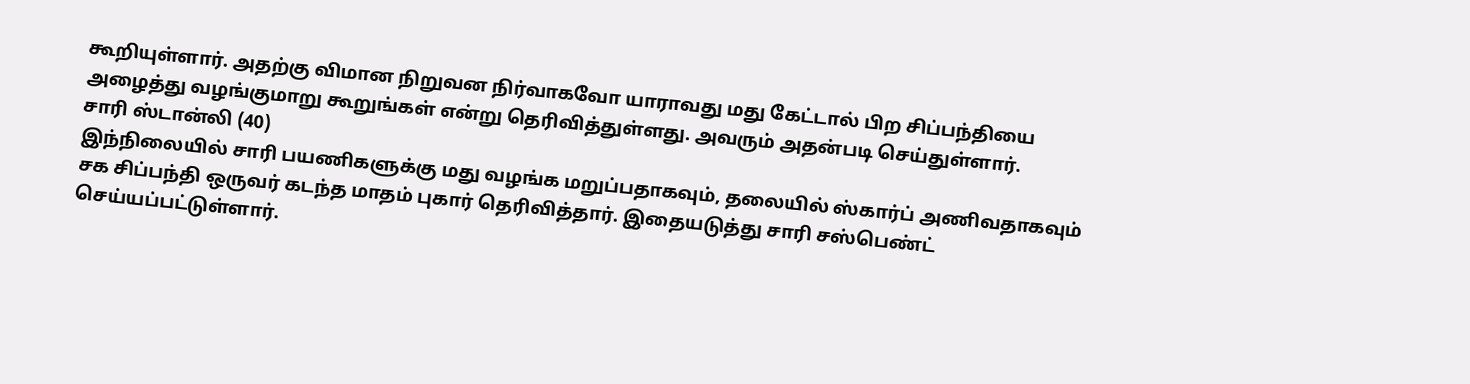கூறியுள்ளார். அதற்கு விமான நிறுவன நிர்வாகவோ யாராவது மது கேட்டால் பிற சிப்பந்தியை அழைத்து வழங்குமாறு கூறுங்கள் என்று தெரிவித்துள்ளது. அவரும் அதன்படி செய்துள்ளார்.
சாரி ஸ்டான்லி (40)
இந்நிலையில் சாரி பயணிகளுக்கு மது வழங்க மறுப்பதாகவும், தலையில் ஸ்கார்ப் அணிவதாகவும் சக சிப்பந்தி ஒருவர் கடந்த மாதம் புகார் தெரிவித்தார். இதையடுத்து சாரி சஸ்பெண்ட் செய்யப்பட்டுள்ளார்.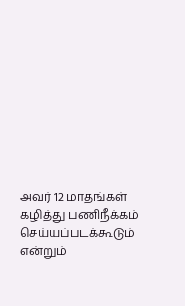அவர் 12 மாதங்கள் கழித்து பணிநீக்கம் செய்யப்படக்கூடும் என்றும்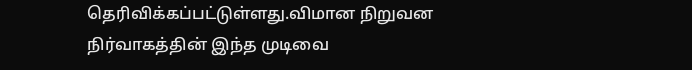தெரிவிக்கப்பட்டுள்ளது.விமான நிறுவன நிர்வாகத்தின் இந்த முடிவை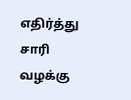எதிர்த்து சாரி வழக்கு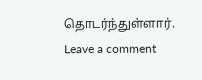தொடர்ந்துள்ளார்.
Leave a comment